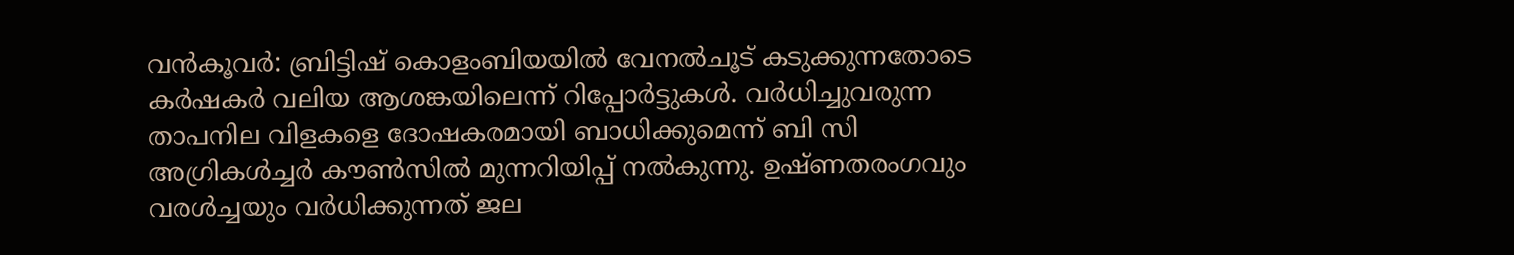വൻകൂവർ: ബ്രിട്ടിഷ് കൊളംബിയയിൽ വേനൽചൂട് കടുക്കുന്നതോടെ കർഷകർ വലിയ ആശങ്കയിലെന്ന് റിപ്പോർട്ടുകൾ. വർധിച്ചുവരുന്ന താപനില വിളകളെ ദോഷകരമായി ബാധിക്കുമെന്ന് ബി സി അഗ്രികൾച്ചർ കൗൺസിൽ മുന്നറിയിപ്പ് നൽകുന്നു. ഉഷ്ണതരംഗവും വരൾച്ചയും വർധിക്കുന്നത് ജല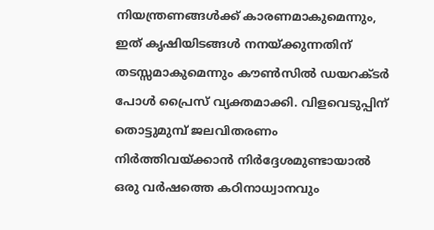നിയന്ത്രണങ്ങൾക്ക് കാരണമാകുമെന്നും, ഇത് കൃഷിയിടങ്ങൾ നനയ്ക്കുന്നതിന് തടസ്സമാകുമെന്നും കൗൺസിൽ ഡയറക്ടർ പോൾ പ്രൈസ് വ്യക്തമാക്കി. വിളവെടുപ്പിന് തൊട്ടുമുമ്പ് ജലവിതരണം നിർത്തിവയ്ക്കാൻ നിർദ്ദേശമുണ്ടായാൽ ഒരു വർഷത്തെ കഠിനാധ്വാനവും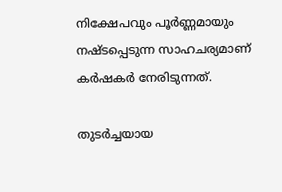നിക്ഷേപവും പൂർണ്ണമായും നഷ്ടപ്പെടുന്ന സാഹചര്യമാണ് കർഷകർ നേരിടുന്നത്.

തുടർച്ചയായ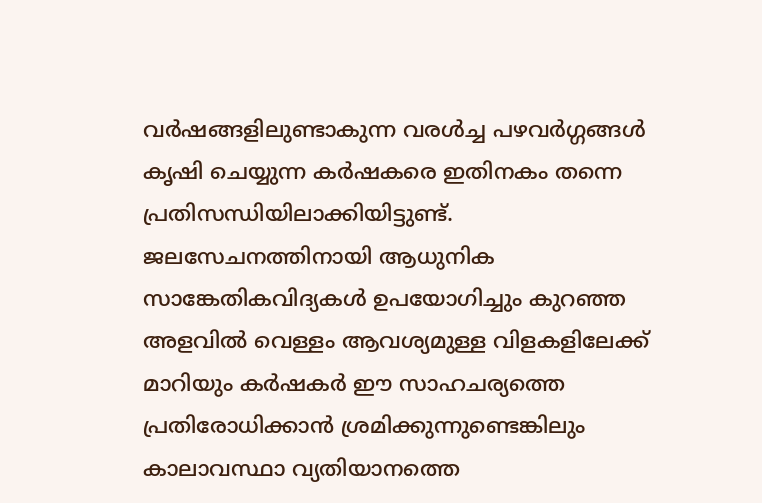വർഷങ്ങളിലുണ്ടാകുന്ന വരൾച്ച പഴവർഗ്ഗങ്ങൾ കൃഷി ചെയ്യുന്ന കർഷകരെ ഇതിനകം തന്നെ പ്രതിസന്ധിയിലാക്കിയിട്ടുണ്ട്. ജലസേചനത്തിനായി ആധുനിക സാങ്കേതികവിദ്യകൾ ഉപയോഗിച്ചും കുറഞ്ഞ അളവിൽ വെള്ളം ആവശ്യമുള്ള വിളകളിലേക്ക് മാറിയും കർഷകർ ഈ സാഹചര്യത്തെ പ്രതിരോധിക്കാൻ ശ്രമിക്കുന്നുണ്ടെങ്കിലും കാലാവസ്ഥാ വ്യതിയാനത്തെ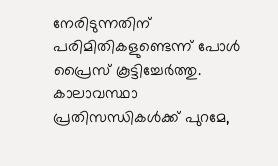നേരിടുന്നതിന് പരിമിതികളുണ്ടെന്ന് പോൾ പ്രൈസ് കൂട്ടിച്ചേർത്തു.
കാലാവസ്ഥാ പ്രതിസന്ധികൾക്ക് പുറമേ,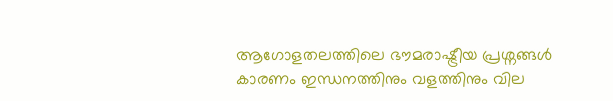ആഗോളതലത്തിലെ ഭൗമരാഷ്ട്രീയ പ്രശ്നങ്ങൾ കാരണം ഇന്ധനത്തിനും വളത്തിനും വില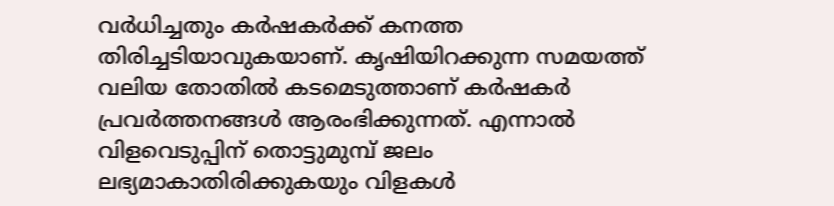വർധിച്ചതും കർഷകർക്ക് കനത്ത തിരിച്ചടിയാവുകയാണ്. കൃഷിയിറക്കുന്ന സമയത്ത് വലിയ തോതിൽ കടമെടുത്താണ് കർഷകർ പ്രവർത്തനങ്ങൾ ആരംഭിക്കുന്നത്. എന്നാൽ വിളവെടുപ്പിന് തൊട്ടുമുമ്പ് ജലം ലഭ്യമാകാതിരിക്കുകയും വിളകൾ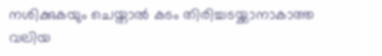നശിക്കുകയും ചെയ്താൽ കടം തിരിച്ചടയ്ക്കാനാകാത്ത വലിയ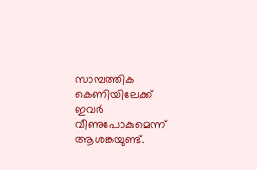സാമ്പത്തിക കെണിയിലേക്ക് ഇവർ വീണുപോകുമെന്ന് ആശങ്കയുണ്ട്.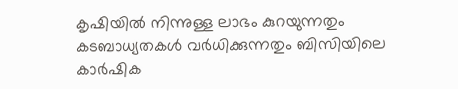കൃഷിയിൽ നിന്നുള്ള ലാഭം കുറയുന്നതും കടബാധ്യതകൾ വർധിക്കുന്നതും ബിസിയിലെ കാർഷിക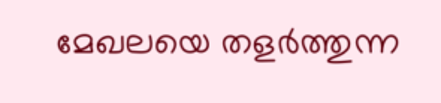മേഖലയെ തളർത്തുന്ന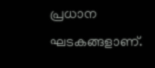പ്രധാന ഘടകങ്ങളാണ്.